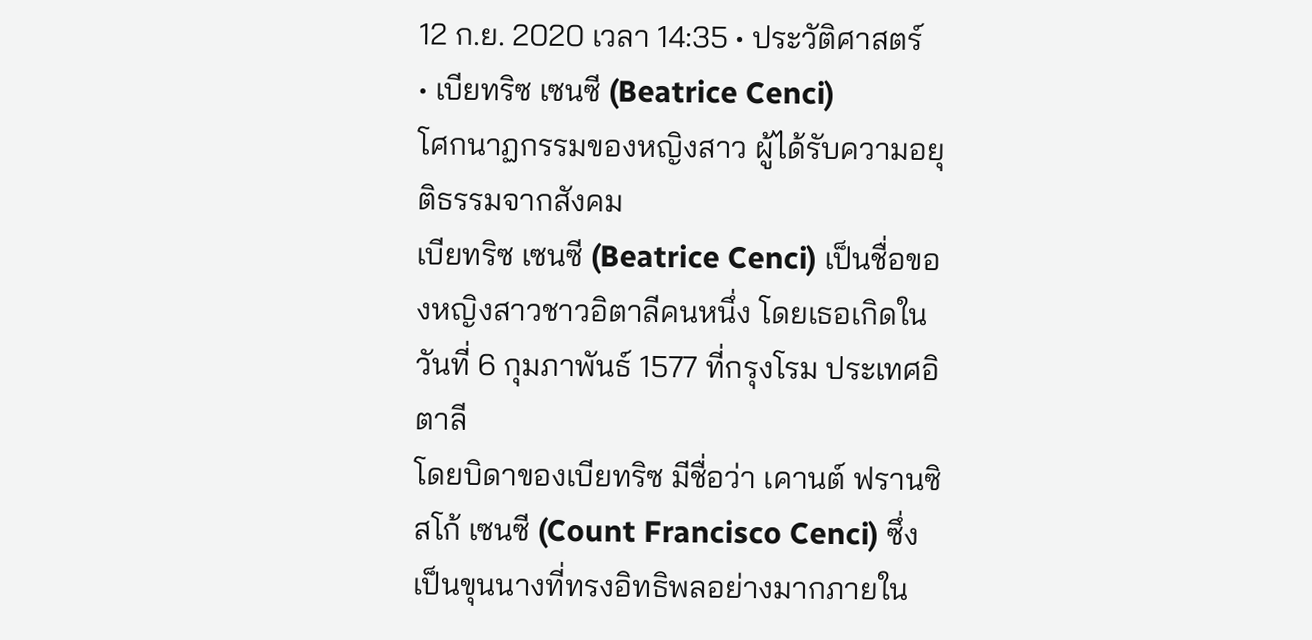12 ก.ย. 2020 เวลา 14:35 • ประวัติศาสตร์
• เบียทริซ เซนซี (Beatrice Cenci)
โศกนาฏกรรมของหญิงสาว ผู้ได้รับความอยุติธรรมจากสังคม
เบียทริซ เซนซี (Beatrice Cenci) เป็นชื่อของหญิงสาวชาวอิตาลีคนหนึ่ง โดยเธอเกิดในวันที่ 6 กุมภาพันธ์ 1577 ที่กรุงโรม ประเทศอิตาลี
โดยบิดาของเบียทริซ มีชื่อว่า เคานต์ ฟรานซิสโก้ เซนซี (Count Francisco Cenci) ซึ่งเป็นขุนนางที่ทรงอิทธิพลอย่างมากภายใน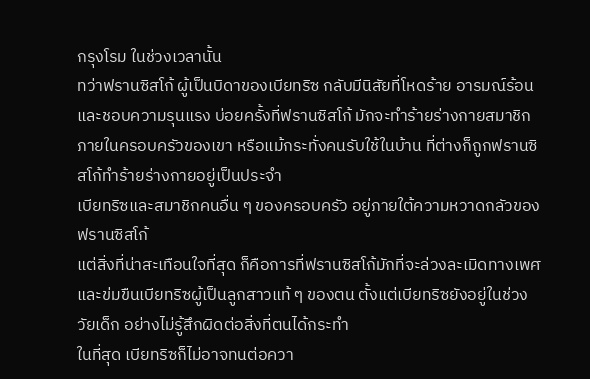กรุงโรม ในช่วงเวลานั้น
ทว่าฟรานซิสโก้ ผู้เป็นบิดาของเบียทริซ กลับมีนิสัยที่โหดร้าย อารมณ์ร้อน และชอบความรุนแรง บ่อยครั้งที่ฟรานซิสโก้ มักจะทำร้ายร่างกายสมาชิกภายในครอบครัวของเขา หรือแม้กระทั่งคนรับใช้ในบ้าน ที่ต่างก็ถูกฟรานซิสโก้ทำร้ายร่างกายอยู่เป็นประจำ
เบียทริซและสมาชิกคนอื่น ๆ ของครอบครัว อยู่ภายใต้ความหวาดกลัวของฟรานซิสโก้
แต่สิ่งที่น่าสะเทือนใจที่สุด ก็คือการที่ฟรานซิสโก้มักที่จะล่วงละเมิดทางเพศ และข่มขืนเบียทริซผู้เป็นลูกสาวแท้ ๆ ของตน ตั้งแต่เบียทริซยังอยู่ในช่วงวัยเด็ก อย่างไม่รู้สึกผิดต่อสิ่งที่ตนได้กระทำ
ในที่สุด เบียทริซก็ไม่อาจทนต่อควา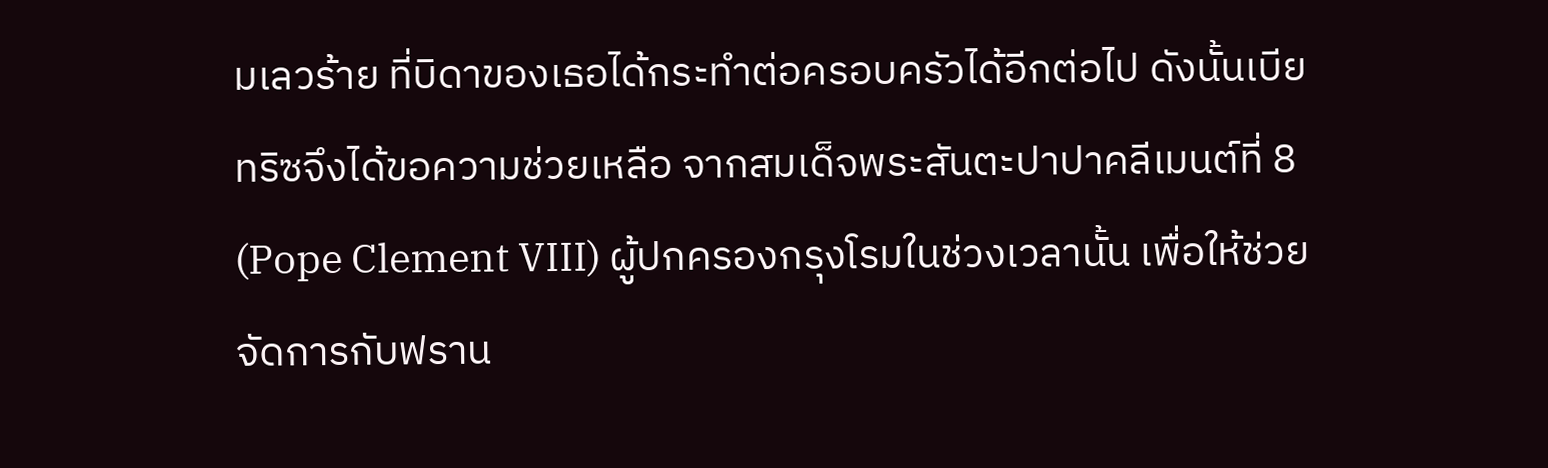มเลวร้าย ที่บิดาของเธอได้กระทำต่อครอบครัวได้อีกต่อไป ดังนั้นเบียทริซจึงได้ขอความช่วยเหลือ จากสมเด็จพระสันตะปาปาคลีเมนต์ที่ 8 (Pope Clement VIII) ผู้ปกครองกรุงโรมในช่วงเวลานั้น เพื่อให้ช่วยจัดการกับฟราน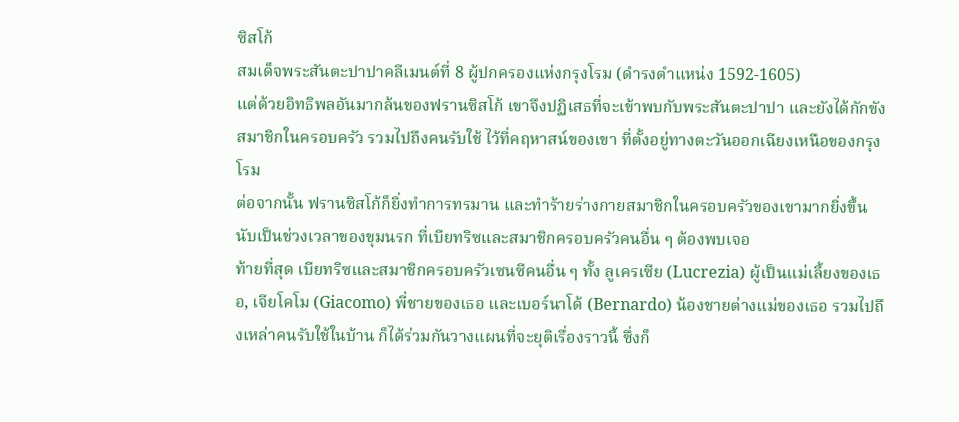ซิสโก้
สมเด็จพระสันตะปาปาคลีเมนต์ที่ 8 ผู้ปกครองแห่งกรุงโรม (ดำรงตำแหน่ง 1592-1605)
แต่ด้วยอิทธิพลอันมากล้นของฟรานซิสโก้ เขาจึงปฏิเสธที่จะเข้าพบกับพระสันตะปาปา และยังได้กักขังสมาชิกในครอบครัว รวมไปถึงคนรับใช้ ไว้ที่คฤหาสน์ของเขา ที่ตั้งอยู่ทางตะวันออกเฉียงเหนือของกรุงโรม
ต่อจากนั้น ฟรานซิสโก้ก็ยิ่งทำการทรมาน และทำร้ายร่างกายสมาชิกในครอบครัวของเขามากยิ่งขึ้น นับเป็นช่วงเวลาของขุมนรก ที่เบียทริซและสมาชิกครอบครัวคนอื่น ๆ ต้องพบเจอ
ท้ายที่สุด เบียทริซและสมาชิกครอบครัวเซนซีคนอื่น ๆ ทั้ง ลูเครเซีย (Lucrezia) ผู้เป็นแม่เลี้ยงของเธอ, เจียโคโม (Giacomo) พี่ชายของเธอ และเบอร์นาโด้ (Bernardo) น้องชายต่างแม่ของเธอ รวมไปถึงเหล่าคนรับใช้ในบ้าน ก็ได้ร่วมกันวางแผนที่จะยุติเรื่องราวนี้ ซึ่งก็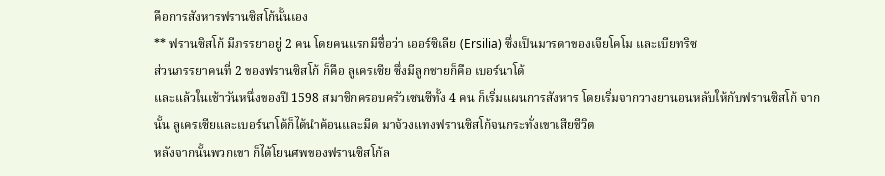คือการสังหารฟรานซิสโก้นั้นเอง
** ฟรานซิสโก้ มีภรรยาอยู่ 2 คน โดยคนแรกมีชื่อว่า เออร์ซิเลีย (Ersilia) ซึ่งเป็นมารดาของเจียโคโม และเบียทริซ
ส่วนภรรยาคนที่ 2 ของฟรานซิสโก้ ก็คือ ลูเครเซีย ซึ่งมีลูกชายก็คือ เบอร์นาโด้
และแล้วในเช้าวันหนึ่งของปี 1598 สมาชิกครอบครัวเซนซีทั้ง 4 คน ก็เริ่มแผนการสังหาร โดยเริ่มจากวางยานอนหลับให้กับฟรานซิสโก้ จากนั้น ลูเครเซียและเบอร์นาโด้ก็ได้นำค้อนและมีด มาจ้วงแทงฟรานซิสโก้จนกระทั่งเขาเสียชีวิต
หลังจากนั้นพวกเขา ก็ได้โยนศพของฟรานซิสโก้ล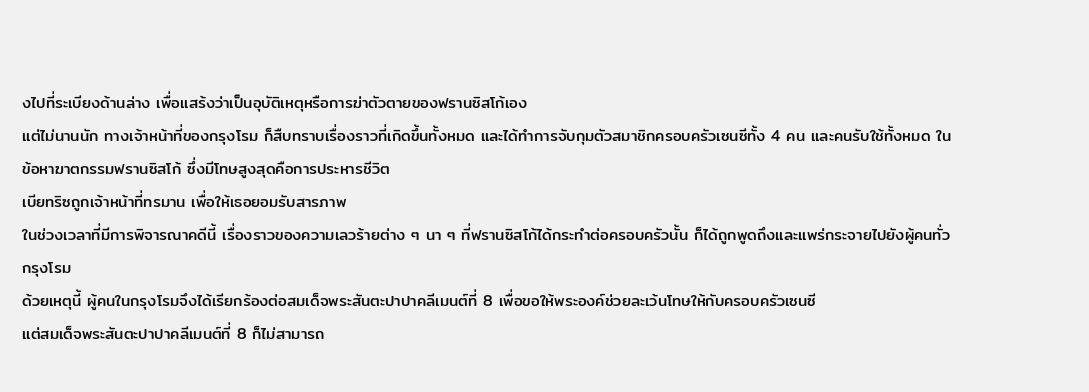งไปที่ระเบียงด้านล่าง เพื่อแสร้งว่าเป็นอุบัติเหตุหรือการฆ่าตัวตายของฟรานซิสโก้เอง
แต่ไม่นานนัก ทางเจ้าหน้าที่ของกรุงโรม ก็สืบทราบเรื่องราวที่เกิดขึ้นทั้งหมด และได้ทำการจับกุมตัวสมาชิกครอบครัวเซนซีทั้ง 4 คน และคนรับใช้ทั้งหมด ในข้อหาฆาตกรรมฟรานซิสโก้ ซึ่งมีโทษสูงสุดคือการประหารชีวิต
เบียทริซถูกเจ้าหน้าที่ทรมาน เพื่อให้เธอยอมรับสารภาพ
ในช่วงเวลาที่มีการพิจารณาคดีนี้ เรื่องราวของความเลวร้ายต่าง ๆ นา ๆ ที่ฟรานซิสโก้ได้กระทำต่อครอบครัวนั้น ก็ได้ถูกพูดถึงและแพร่กระจายไปยังผู้คนทั่วกรุงโรม
ด้วยเหตุนี้ ผู้คนในกรุงโรมจึงได้เรียกร้องต่อสมเด็จพระสันตะปาปาคลีเมนต์ที่ 8 เพื่อขอให้พระองค์ช่วยละเว้นโทษให้กับครอบครัวเซนซี
แต่สมเด็จพระสันตะปาปาคลีเมนต์ที่ 8 ก็ไม่สามารถ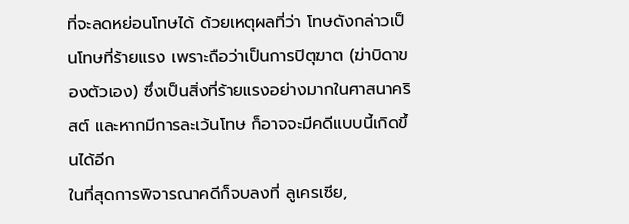ที่จะลดหย่อนโทษได้ ด้วยเหตุผลที่ว่า โทษดังกล่าวเป็นโทษที่ร้ายแรง เพราะถือว่าเป็นการปิตุฆาต (ฆ่าบิดาของตัวเอง) ซึ่งเป็นสิ่งที่ร้ายแรงอย่างมากในศาสนาคริสต์ และหากมีการละเว้นโทษ ก็อาจจะมีคดีแบบนี้เกิดขึ้นได้อีก
ในที่สุดการพิจารณาคดีก็จบลงที่ ลูเครเซีย,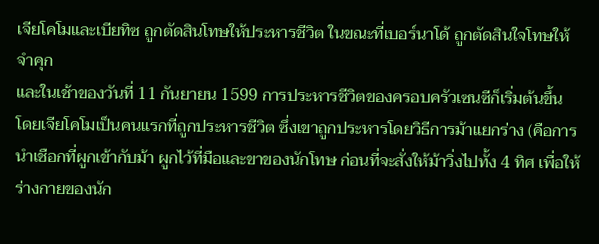เจียโคโมและเบียทิซ ถูกตัดสินโทษให้ประหารชีวิต ในขณะที่เบอร์นาโด้ ถูกตัดสินใจโทษให้จำคุก
และในเช้าของวันที่ 11 กันยายน 1599 การประหารชีวิตของครอบครัวเซนซีก็เริ่มต้นขึ้น โดยเจียโคโมเป็นคนแรกที่ถูกประหารชีวิต ซึ่งเขาถูกประหารโดยวิธีการม้าแยกร่าง (คือการนำเชือกที่ผูกเข้ากับม้า ผูกไว้ที่มือและขาของนักโทษ ก่อนที่จะสั่งให้ม้าวิ่งไปทั้ง 4 ทิศ เพื่อให้ร่างกายของนัก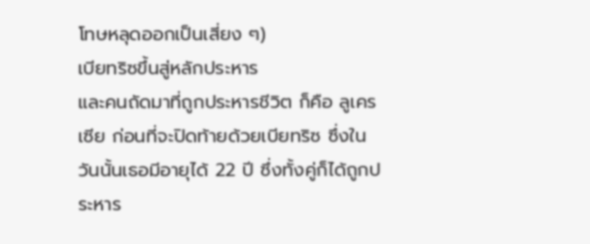โทษหลุดออกเป็นเสี่ยง ๆ)
เบียทริซขึ้นสู่หลักประหาร
และคนถัดมาที่ถูกประหารชีวิต ก็คือ ลูเครเซีย ก่อนที่จะปิดท้ายด้วยเบียทริซ ซึ่งในวันนั้นเธอมีอายุได้ 22 ปี ซึ่งทั้งคู่ก็ได้ถูกประหาร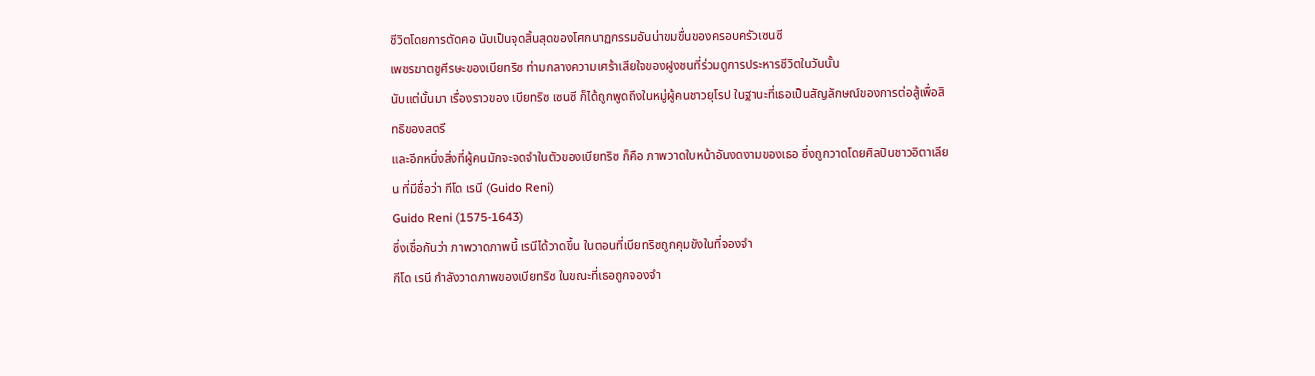ชีวิตโดยการตัดคอ นับเป็นจุดสิ้นสุดของโศกนาฏกรรมอันน่าขมขื่นของครอบครัวเซนซี
เพชรฆาตชูศีรษะของเบียทริซ ท่ามกลางความเศร้าเสียใจของฝูงชนที่ร่วมดูการประหารชีวิตในวันนั้น
นับแต่นั้นมา เรื่องราวของ เบียทริซ เซนซี ก็ได้ถูกพูดถึงในหมู่ผู้คนชาวยุโรป ในฐานะที่เธอเป็นสัญลักษณ์ของการต่อสู้เพื่อสิทธิของสตรี
และอีกหนึ่งสิ่งที่ผู้คนมักจะจดจำในตัวของเบียทริซ ก็คือ ภาพวาดใบหน้าอันงดงามของเธอ ซึ่งถูกวาดโดยศิลปินชาวอิตาเลียน ที่มีชื่อว่า กีโด เรนี (Guido Reni)
Guido Reni (1575-1643)
ซึ่งเชื่อกันว่า ภาพวาดภาพนี้ เรนีได้วาดขึ้น ในตอนที่เบียทริซถูกคุมขังในที่จองจำ
กีโด เรนี กำลังวาดภาพของเบียทริซ ในขณะที่เธอถูกจองจำ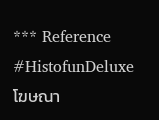*** Reference
#HistofunDeluxe
โฆษณา